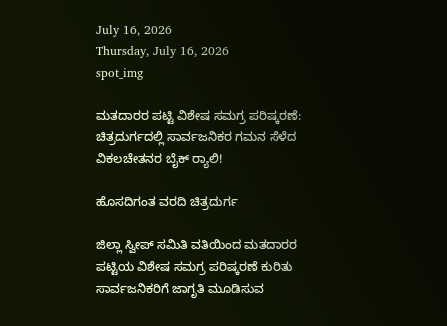July 16, 2026
Thursday, July 16, 2026
spot_img

ಮತದಾರರ ಪಟ್ಟಿ ವಿಶೇಷ ಸಮಗ್ರ ಪರಿಷ್ಕರಣೆ: ಚಿತ್ರದುರ್ಗದಲ್ಲಿ ಸಾರ್ವಜನಿಕರ ಗಮನ ಸೆಳೆದ ವಿಕಲಚೇತನರ ಬೈಕ್ ರ‍್ಯಾಲಿ!

ಹೊಸದಿಗಂತ ವರದಿ ಚಿತ್ರದುರ್ಗ

ಜಿಲ್ಲಾ ಸ್ವೀಪ್ ಸಮಿತಿ ವತಿಯಿಂದ ಮತದಾರರ ಪಟ್ಟಿಯ ವಿಶೇಷ ಸಮಗ್ರ ಪರಿಷ್ಕರಣೆ ಕುರಿತು ಸಾರ್ವಜನಿಕರಿಗೆ ಜಾಗೃತಿ ಮೂಡಿಸುವ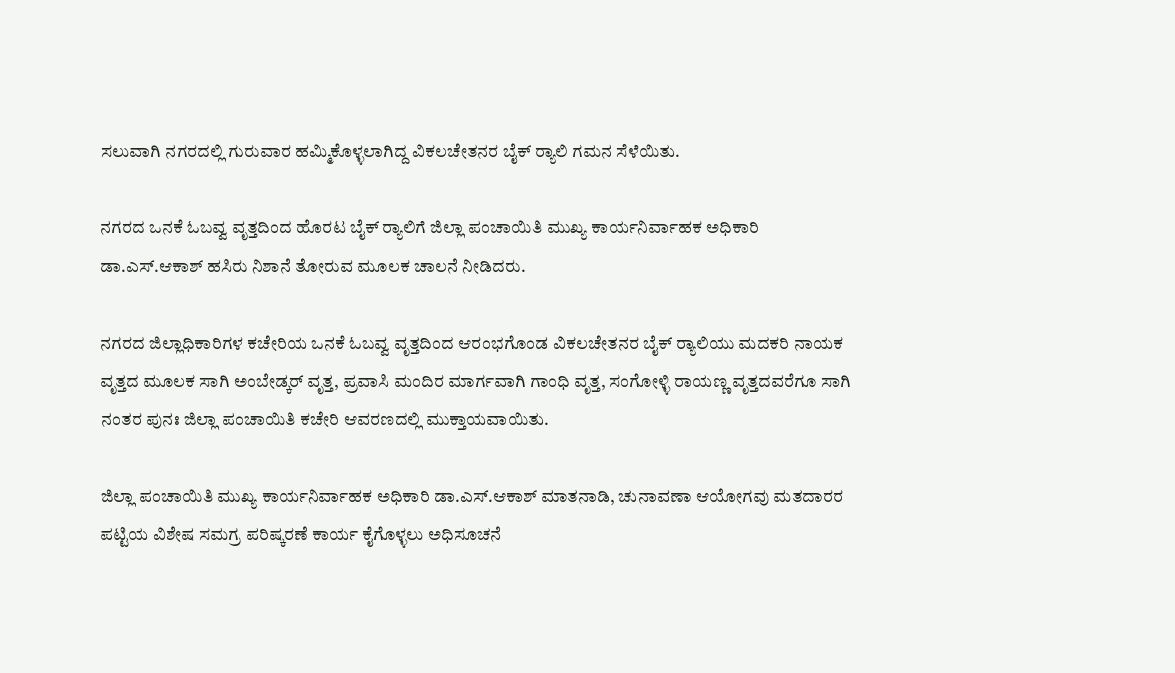ಸಲುವಾಗಿ ನಗರದಲ್ಲಿ ಗುರುವಾರ ಹಮ್ಮಿಕೊಳ್ಳಲಾಗಿದ್ದ ವಿಕಲಚೇತನರ ಬೈಕ್ ರ‍್ಯಾಲಿ ಗಮನ ಸೆಳೆಯಿತು.

ನಗರದ ಒನಕೆ ಓಬವ್ವ ವೃತ್ತದಿಂದ ಹೊರಟ ಬೈಕ್ ರ‍್ಯಾಲಿಗೆ ಜಿಲ್ಲಾ ಪಂಚಾಯಿತಿ ಮುಖ್ಯ ಕಾರ್ಯನಿರ್ವಾಹಕ ಅಧಿಕಾರಿ ಡಾ.ಎಸ್.ಆಕಾಶ್ ಹಸಿರು ನಿಶಾನೆ ತೋರುವ ಮೂಲಕ ಚಾಲನೆ ನೀಡಿದರು.

ನಗರದ ಜಿಲ್ಲಾಧಿಕಾರಿಗಳ ಕಚೇರಿಯ ಒನಕೆ ಓಬವ್ವ ವೃತ್ತದಿಂದ ಆರಂಭಗೊಂಡ ವಿಕಲಚೇತನರ ಬೈಕ್ ರ‍್ಯಾಲಿಯು ಮದಕರಿ ನಾಯಕ ವೃತ್ತದ ಮೂಲಕ ಸಾಗಿ ಅಂಬೇಡ್ಕರ್ ವೃತ್ತ, ಪ್ರವಾಸಿ ಮಂದಿರ ಮಾರ್ಗವಾಗಿ ಗಾಂಧಿ ವೃತ್ತ, ಸಂಗೋಳ್ಳಿ ರಾಯಣ್ಣ ವೃತ್ತದವರೆಗೂ ಸಾಗಿ ನಂತರ ಪುನಃ ಜಿಲ್ಲಾ ಪಂಚಾಯಿತಿ ಕಚೇರಿ ಆವರಣದಲ್ಲಿ ಮುಕ್ತಾಯವಾಯಿತು.

ಜಿಲ್ಲಾ ಪಂಚಾಯಿತಿ ಮುಖ್ಯ ಕಾರ್ಯನಿರ್ವಾಹಕ ಅಧಿಕಾರಿ ಡಾ.ಎಸ್.ಆಕಾಶ್ ಮಾತನಾಡಿ, ಚುನಾವಣಾ ಆಯೋಗವು ಮತದಾರರ ಪಟ್ಟಿಯ ವಿಶೇಷ ಸಮಗ್ರ ಪರಿಷ್ಕರಣೆ ಕಾರ್ಯ ಕೈಗೊಳ್ಳಲು ಅಧಿಸೂಚನೆ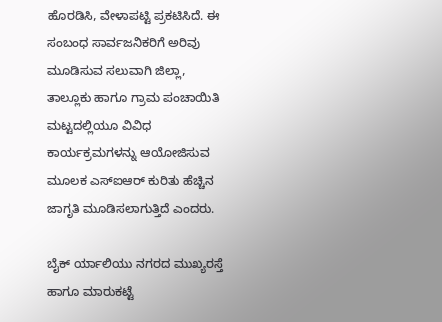ಹೊರಡಿಸಿ, ವೇಳಾಪಟ್ಟಿ ಪ್ರಕಟಿಸಿದೆ. ಈ ಸಂಬಂಧ ಸಾರ್ವಜನಿಕರಿಗೆ ಅರಿವು ಮೂಡಿಸುವ ಸಲುವಾಗಿ ಜಿಲ್ಲಾ, ತಾಲ್ಲೂಕು ಹಾಗೂ ಗ್ರಾಮ ಪಂಚಾಯಿತಿ ಮಟ್ಟದಲ್ಲಿಯೂ ವಿವಿಧ ಕಾರ್ಯಕ್ರಮಗಳನ್ನು ಆಯೋಜಿಸುವ ಮೂಲಕ ಎಸ್‌ಐಆರ್ ಕುರಿತು ಹೆಚ್ಚಿನ ಜಾಗೃತಿ ಮೂಡಿಸಲಾಗುತ್ತಿದೆ ಎಂದರು.

ಬೈಕ್ ರ್ಯಾಲಿಯು ನಗರದ ಮುಖ್ಯರಸ್ತೆ ಹಾಗೂ ಮಾರುಕಟ್ಟೆ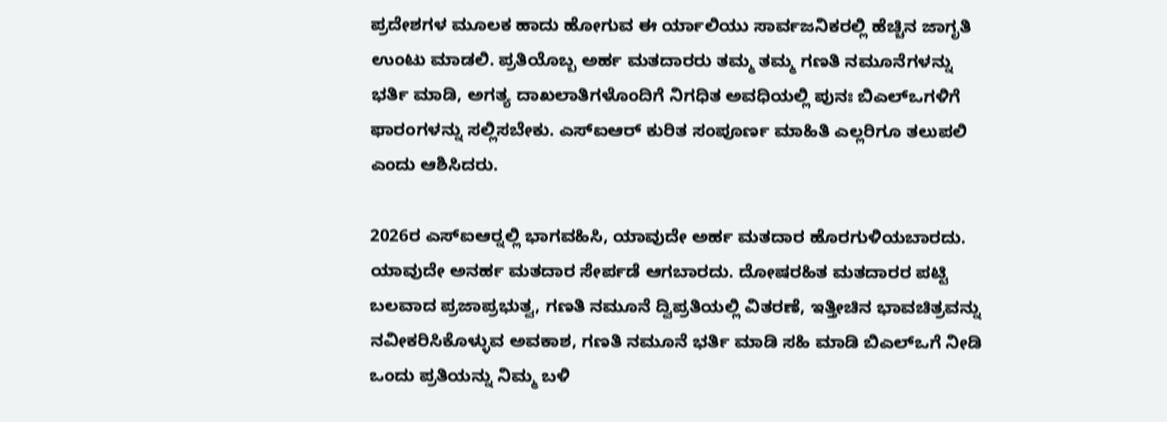ಪ್ರದೇಶಗಳ ಮೂಲಕ ಹಾದು ಹೋಗುವ ಈ ರ್ಯಾಲಿಯು ಸಾರ್ವಜನಿಕರಲ್ಲಿ ಹೆಚ್ಚಿನ ಜಾಗೃತಿ ಉಂಟು ಮಾಡಲಿ. ಪ್ರತಿಯೊಬ್ಬ ಅರ್ಹ ಮತದಾರರು ತಮ್ಮ ತಮ್ಮ ಗಣತಿ ನಮೂನೆಗಳನ್ನು ಭರ್ತಿ ಮಾಡಿ, ಅಗತ್ಯ ದಾಖಲಾತಿಗಳೊಂದಿಗೆ ನಿಗಧಿತ ಅವಧಿಯಲ್ಲಿ ಪುನಃ ಬಿಎಲ್‌ಒಗಳಿಗೆ ಫಾರಂಗಳನ್ನು ಸಲ್ಲಿಸಬೇಕು. ಎಸ್‌ಐಆರ್ ಕುರಿತ ಸಂಪೂರ್ಣ ಮಾಹಿತಿ ಎಲ್ಲರಿಗೂ ತಲುಪಲಿ ಎಂದು ಆಶಿಸಿದರು.

2026ರ ಎಸ್‌ಐಆರ‍್ನಲ್ಲಿ ಭಾಗವಹಿಸಿ, ಯಾವುದೇ ಅರ್ಹ ಮತದಾರ ಹೊರಗುಳಿಯಬಾರದು. ಯಾವುದೇ ಅನರ್ಹ ಮತದಾರ ಸೇರ್ಪಡೆ ಆಗಬಾರದು. ದೋಷರಹಿತ ಮತದಾರರ ಪಟ್ಟಿ ಬಲವಾದ ಪ್ರಜಾಪ್ರಭುತ್ವ, ಗಣತಿ ನಮೂನೆ ದ್ವಿಪ್ರತಿಯಲ್ಲಿ ವಿತರಣೆ, ಇತ್ತೀಚಿನ ಭಾವಚಿತ್ರವನ್ನು ನವೀಕರಿಸಿಕೊಳ್ಳುವ ಅವಕಾಶ, ಗಣತಿ ನಮೂನೆ ಭರ್ತಿ ಮಾಡಿ ಸಹಿ ಮಾಡಿ ಬಿಎಲ್‌ಒಗೆ ನೀಡಿ ಒಂದು ಪ್ರತಿಯನ್ನು ನಿಮ್ಮ ಬಳಿ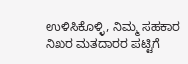ಉಳಿಸಿಕೊಳ್ಳಿ, ನಿಮ್ಮ ಸಹಕಾರ ನಿಖರ ಮತದಾರರ ಪಟ್ಟಿಗೆ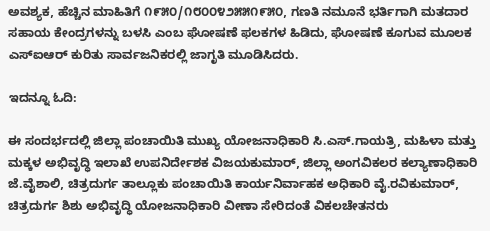ಅವಶ್ಯಕ, ಹೆಚ್ಚಿನ ಮಾಹಿತಿಗೆ ೧೯೫೦/೧೮೦೦೪೨೫೫೧೯೫೦, ಗಣತಿ ನಮೂನೆ ಭರ್ತಿಗಾಗಿ ಮತದಾರ ಸಹಾಯ ಕೇಂದ್ರಗಳನ್ನು ಬಳಸಿ ಎಂಬ ಘೋಷಣೆ ಫಲಕಗಳ ಹಿಡಿದು, ಘೋಷಣೆ ಕೂಗುವ ಮೂಲಕ ಎಸ್‌ಐಆರ್ ಕುರಿತು ಸಾರ್ವಜನಿಕರಲ್ಲಿ ಜಾಗೃತಿ ಮೂಡಿಸಿದರು.

ಇದನ್ನೂ ಓದಿ:

ಈ ಸಂದರ್ಭದಲ್ಲಿ ಜಿಲ್ಲಾ ಪಂಚಾಯಿತಿ ಮುಖ್ಯ ಯೋಜನಾಧಿಕಾರಿ ಸಿ.ಎಸ್.ಗಾಯತ್ರಿ, ಮಹಿಳಾ ಮತ್ತು ಮಕ್ಕಳ ಅಭಿವೃದ್ಧಿ ಇಲಾಖೆ ಉಪನಿರ್ದೇಶಕ ವಿಜಯಕುಮಾರ್, ಜಿಲ್ಲಾ ಅಂಗವಿಕಲರ ಕಲ್ಯಾಣಾಧಿಕಾರಿ ಜೆ.ವೈಶಾಲಿ, ಚಿತ್ರದುರ್ಗ ತಾಲ್ಲೂಕು ಪಂಚಾಯಿತಿ ಕಾರ್ಯನಿರ್ವಾಹಕ ಅಧಿಕಾರಿ ವೈ.ರವಿಕುಮಾರ್, ಚಿತ್ರದುರ್ಗ ಶಿಶು ಅಭಿವೃದ್ಧಿ ಯೋಜನಾಧಿಕಾರಿ ವೀಣಾ ಸೇರಿದಂತೆ ವಿಕಲಚೇತನರು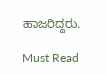ಹಾಜರಿದ್ದರು.

Must Read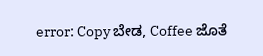error: Copy ಬೇಡ, Coffee ಜೊತೆ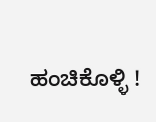ಹಂಚಿಕೊಳ್ಳಿ !